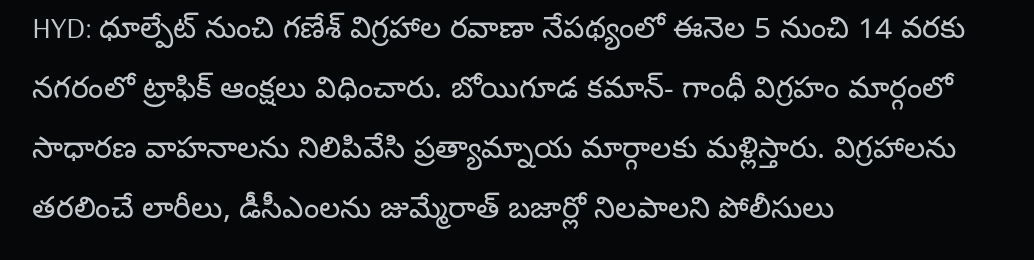HYD: ధూల్పేట్ నుంచి గణేశ్ విగ్రహాల రవాణా నేపథ్యంలో ఈనెల 5 నుంచి 14 వరకు నగరంలో ట్రాఫిక్ ఆంక్షలు విధించారు. బోయిగూడ కమాన్- గాంధీ విగ్రహం మార్గంలో సాధారణ వాహనాలను నిలిపివేసి ప్రత్యామ్నాయ మార్గాలకు మళ్లిస్తారు. విగ్రహాలను తరలించే లారీలు, డీసీఎంలను జుమ్మేరాత్ బజార్లో నిలపాలని పోలీసులు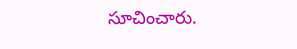సూచించారు.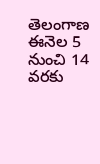తెలంగాణ
ఈనెల 5 నుంచి 14 వరకు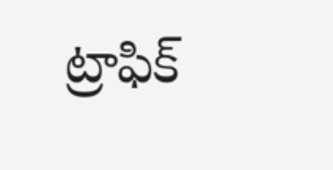ట్రాఫిక్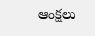ఆంక్షలు